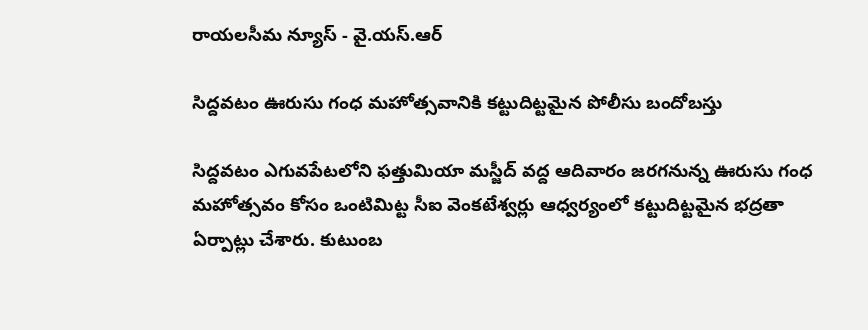రాయలసీమ న్యూస్ - వై.యస్.ఆర్

సిద్దవటం ఊరుసు గంధ మహోత్సవానికి కట్టుదిట్టమైన పోలీసు బందోబస్తు

సిద్దవటం ఎగువపేటలోని ఫత్తుమియా మస్జీద్ వద్ద ఆదివారం జరగనున్న ఊరుసు గంధ మహోత్సవం కోసం ఒంటిమిట్ట సీఐ వెంకటేశ్వర్లు ఆధ్వర్యంలో కట్టుదిట్టమైన భద్రతా ఏర్పాట్లు చేశారు. కుటుంబ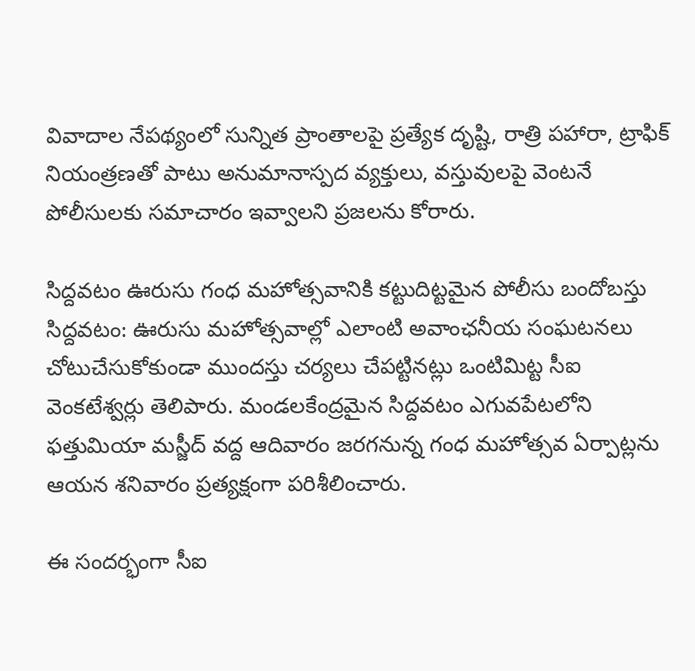వివాదాల నేపథ్యంలో సున్నిత ప్రాంతాలపై ప్రత్యేక దృష్టి, రాత్రి పహారా, ట్రాఫిక్ నియంత్రణతో పాటు అనుమానాస్పద వ్యక్తులు, వస్తువులపై వెంటనే పోలీసులకు సమాచారం ఇవ్వాలని ప్రజలను కోరారు.

సిద్దవటం ఊరుసు గంధ మహోత్సవానికి కట్టుదిట్టమైన పోలీసు బందోబస్తు సిద్దవటం: ఊరుసు మహోత్సవాల్లో ఎలాంటి అవాంఛనీయ సంఘటనలు చోటుచేసుకోకుండా ముందస్తు చర్యలు చేపట్టినట్లు ఒంటిమిట్ట సీఐ వెంకటేశ్వర్లు తెలిపారు. మండలకేంద్రమైన సిద్దవటం ఎగువపేటలోని ఫత్తుమియా మస్జీద్ వద్ద ఆదివారం జరగనున్న గంధ మహోత్సవ ఏర్పాట్లను ఆయన శనివారం ప్రత్యక్షంగా పరిశీలించారు.

ఈ సందర్భంగా సీఐ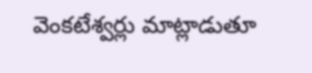వెంకటేశ్వర్లు మాట్లాడుతూ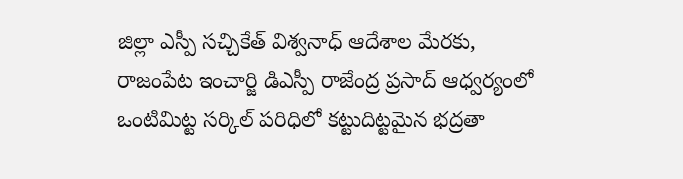జిల్లా ఎస్పీ సచ్చికేత్ విశ్వనాధ్ ఆదేశాల మేరకు, రాజంపేట ఇంచార్జి డిఎస్పీ రాజేంద్ర ప్రసాద్ ఆధ్వర్యంలో ఒంటిమిట్ట సర్కిల్ పరిధిలో కట్టుదిట్టమైన భద్రతా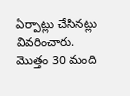ఏర్పాట్లు చేసినట్లు వివరించారు. మొత్తం 30 మంది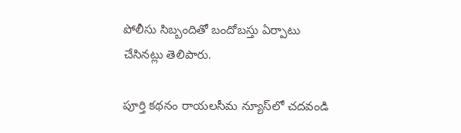పోలీసు సిబ్బందితో బందోబస్తు ఏర్పాటు చేసినట్లు తెలిపారు.

పూర్తి కథనం రాయలసీమ న్యూస్‌లో చదవండి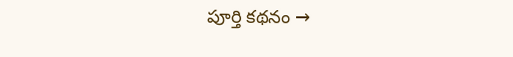పూర్తి కథనం →